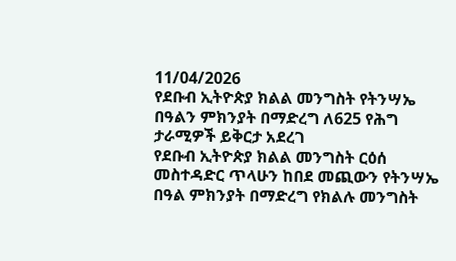11/04/2026
የደቡብ ኢትዮጵያ ክልል መንግስት የትንሣኤ በዓልን ምክንያት በማድረግ ለ625 የሕግ ታራሚዎች ይቅርታ አደረገ
የደቡብ ኢትዮጵያ ክልል መንግስት ርዕሰ መስተዳድር ጥላሁን ከበደ መጪውን የትንሣኤ በዓል ምክንያት በማድረግ የክልሉ መንግስት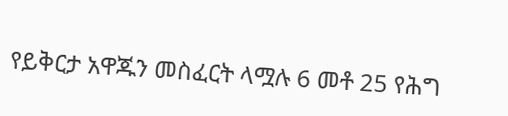የይቅርታ አዋጁን መስፈርት ላሟሉ 6 መቶ 25 የሕግ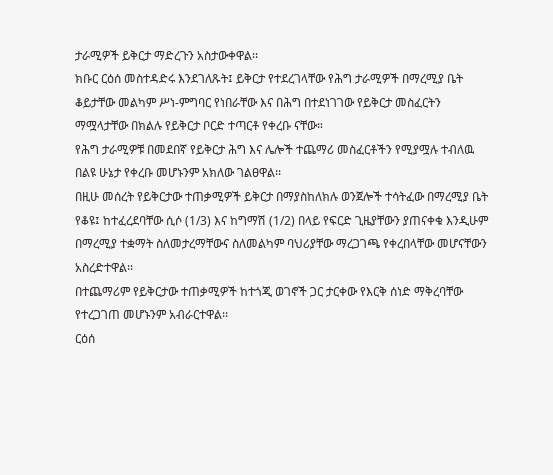ታራሚዎች ይቅርታ ማድረጉን አስታውቀዋል፡፡
ክቡር ርዕሰ መስተዳድሩ እንደገለጹት፤ ይቅርታ የተደረገላቸው የሕግ ታራሚዎች በማረሚያ ቤት ቆይታቸው መልካም ሥነ-ምግባር የነበራቸው እና በሕግ በተደነገገው የይቅርታ መስፈርትን ማሟላታቸው በክልሉ የይቅርታ ቦርድ ተጣርቶ የቀረቡ ናቸው።
የሕግ ታራሚዎቹ በመደበኛ የይቅርታ ሕግ እና ሌሎች ተጨማሪ መስፈርቶችን የሚያሟሉ ተብለዉ በልዩ ሁኔታ የቀረቡ መሆኑንም አክለው ገልፀዋል፡፡
በዚሁ መሰረት የይቅርታው ተጠቃሚዎች ይቅርታ በማያስከለክሉ ወንጀሎች ተሳትፈው በማረሚያ ቤት የቆዩ፤ ከተፈረደባቸው ሲሶ (1/3) እና ከግማሽ (1/2) በላይ የፍርድ ጊዜያቸውን ያጠናቀቁ እንዲሁም በማረሚያ ተቋማት ስለመታረማቸውና ስለመልካም ባህሪያቸው ማረጋገጫ የቀረበላቸው መሆናቸውን አስረድተዋል፡፡
በተጨማሪም የይቅርታው ተጠቃሚዎች ከተጎጂ ወገኖች ጋር ታርቀው የእርቅ ሰነድ ማቅረባቸው የተረጋገጠ መሆኑንም አብራርተዋል፡፡
ርዕሰ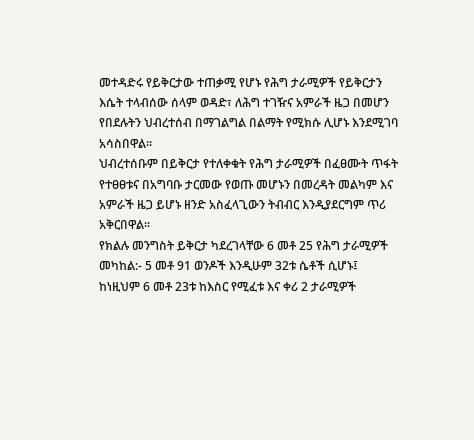መተዳድሩ የይቅርታው ተጠቃሚ የሆኑ የሕግ ታራሚዎች የይቅርታን እሴት ተላብሰው ሰላም ወዳድ፣ ለሕግ ተገዥና አምራች ዜጋ በመሆን የበደሉትን ህብረተሰብ በማገልግል በልማት የሚክሱ ሊሆኑ እንደሚገባ አሳስበዋል።
ህብረተሰቡም በይቅርታ የተለቀቁት የሕግ ታራሚዎች በፈፀሙት ጥፋት የተፀፀቱና በአግባቡ ታርመው የወጡ መሆኑን በመረዳት መልካም እና አምራች ዜጋ ይሆኑ ዘንድ አስፈላጊውን ትብብር እንዲያደርግም ጥሪ አቅርበዋል።
የክልሉ መንግስት ይቅርታ ካደረገላቸው 6 መቶ 25 የሕግ ታራሚዎች መካከል:- 5 መቶ 91 ወንዶች እንዲሁም 32ቱ ሴቶች ሲሆኑ፤ ከነዚህም 6 መቶ 23ቱ ከእስር የሚፈቱ እና ቀሪ 2 ታራሚዎች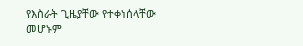የእስራት ጊዜያቸው የተቀነሰላቸው መሆኑም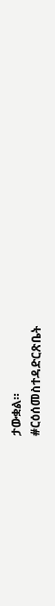ታውቋል።
#ርዕሰመስተዳድርጽቤት